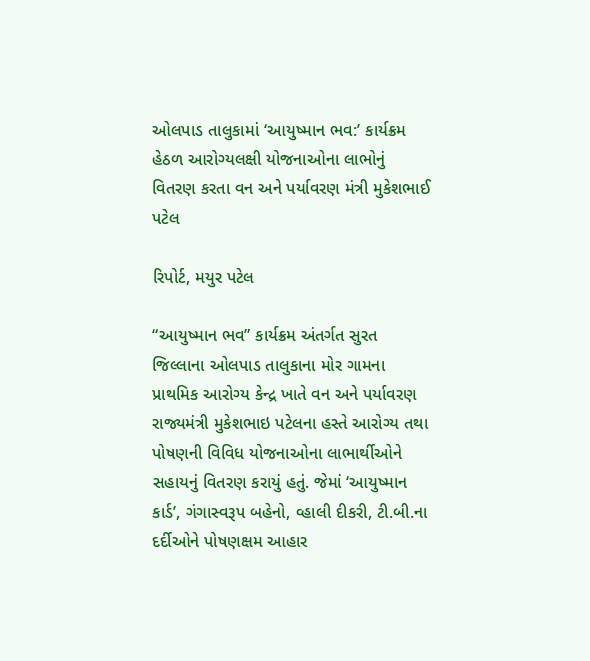ઓલપાડ તાલુકામાં ‘આયુષ્માન ભવ:’ કાર્યક્રમ હેઠળ આરોગ્યલક્ષી યોજનાઓના લાભોનું વિતરણ કરતા વન અને પર્યાવરણ મંત્રી મુકેશભાઈ પટેલ

રિપોર્ટ, મયુર પટેલ

“આયુષ્માન ભવ” કાર્યક્રમ અંતર્ગત સુરત જિલ્લાના ઓલપાડ તાલુકાના મોર ગામના પ્રાથમિક આરોગ્ય કેન્દ્ર ખાતે વન અને પર્યાવરણ રાજ્યમંત્રી મુકેશભાઇ પટેલના હસ્તે આરોગ્ય તથા પોષણની વિવિધ યોજનાઓના લાભાર્થીઓને સહાયનું વિતરણ કરાયું હતું. જેમાં ‘આયુષ્માન કાર્ડ’, ગંગાસ્વરૂપ બહેનો, વ્હાલી દીકરી, ટી.બી.ના દર્દીઓને પોષણક્ષમ આહાર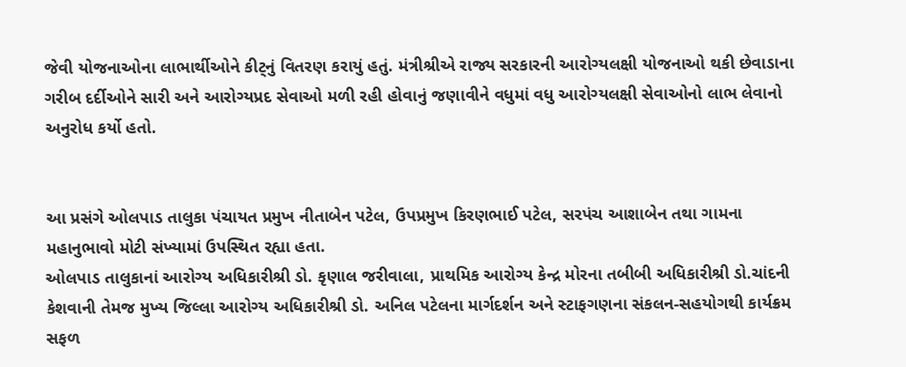જેવી યોજનાઓના લાભાર્થીઓને કીટ્નું વિતરણ કરાયું હતું. મંત્રીશ્રીએ રાજ્ય સરકારની આરોગ્યલક્ષી યોજનાઓ થકી છેવાડાના ગરીબ દર્દીઓને સારી અને આરોગ્યપ્રદ સેવાઓ મળી રહી હોવાનું જણાવીને વધુમાં વધુ આરોગ્યલક્ષી સેવાઓનો લાભ લેવાનો અનુરોધ કર્યો હતો.


આ પ્રસંગે ઓલપાડ તાલુકા પંચાયત પ્રમુખ નીતાબેન પટેલ, ઉપપ્રમુખ કિરણભાઈ પટેલ, સરપંચ આશાબેન તથા ગામના મહાનુભાવો મોટી સંખ્યામાં ઉપસ્થિત રહ્યા હતા.
ઓલપાડ તાલુકાનાં આરોગ્ય અધિકારીશ્રી ડો. કૃણાલ જરીવાલા, પ્રાથમિક આરોગ્ય કેન્દ્ર મોરના તબીબી અધિકારીશ્રી ડો.ચાંદની કેશવાની તેમજ મુખ્ય જિલ્લા આરોગ્ય અધિકારીશ્રી ડો. અનિલ પટેલના માર્ગદર્શન અને સ્ટાફગણના સંકલન-સહયોગથી કાર્યક્રમ સફળ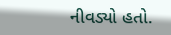નીવડ્યો હતો.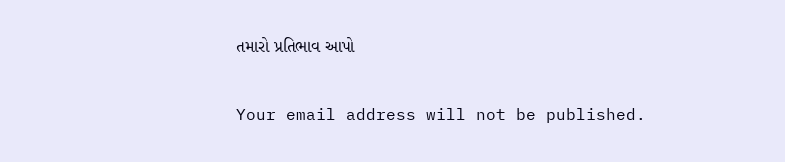તમારો પ્રતિભાવ આપો

Your email address will not be published.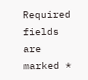Required fields are marked *